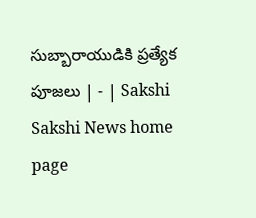సుబ్బారాయుడికి ప్రత్యేక పూజలు | - | Sakshi
Sakshi News home page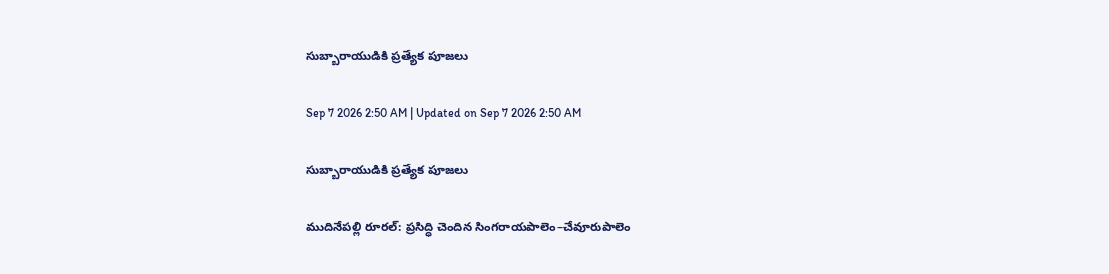సుబ్బారాయుడికి ప్రత్యేక పూజలు

Sep 7 2026 2:50 AM | Updated on Sep 7 2026 2:50 AM

సుబ్బారాయుడికి ప్రత్యేక పూజలు

ముదినేపల్లి రూరల్‌: ప్రసిద్ధి చెందిన సింగరాయపాలెం–చేవూరుపాలెం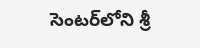సెంటర్‌లోని శ్రీ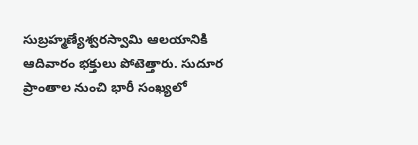సుబ్రహ్మణ్యేశ్వరస్వామి ఆలయానికి ఆదివారం భక్తులు పోటెత్తారు. సుదూర ప్రాంతాల నుంచి భారీ సంఖ్యలో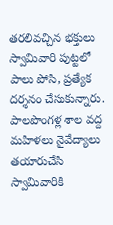తరలివచ్చిన భక్తులు స్వామివారి పుట్టలో పాలు పోసి, ప్రత్యేక దర్శనం చేసుకున్నారు. పాలపొంగళ్ల శాల వద్ద మహిళలు నైవేద్యాలు తయారుచేసి స్వామివారికి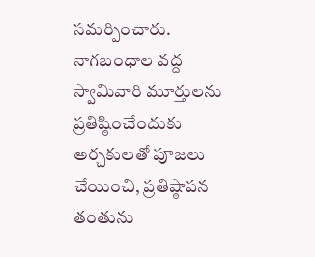సమర్పించారు. నాగబంధాల వద్ద స్వామివారి మూర్తులను ప్రతిష్ఠించేందుకు అర్చకులతో పూజలు చేయించి, ప్రతిష్ఠాపన తంతును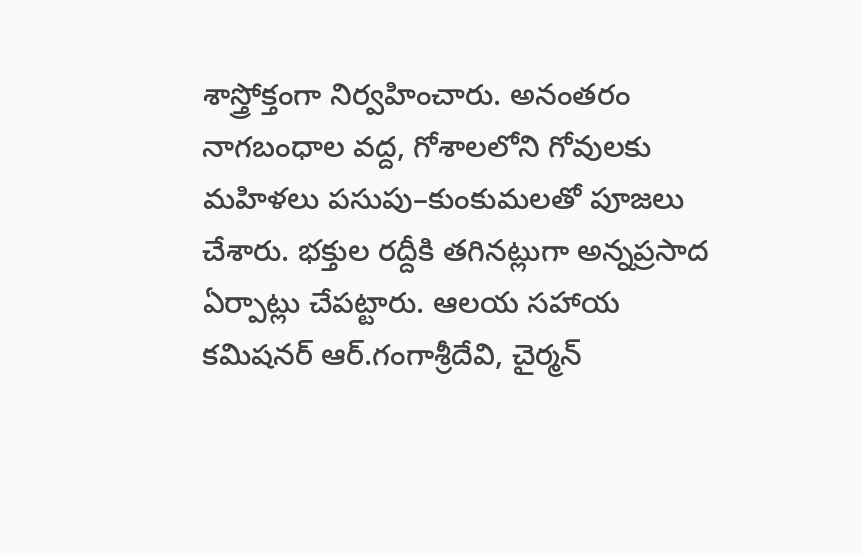శాస్త్రోక్తంగా నిర్వహించారు. అనంతరం నాగబంధాల వద్ద, గోశాలలోని గోవులకు మహిళలు పసుపు–కుంకుమలతో పూజలు చేశారు. భక్తుల రద్దీకి తగినట్లుగా అన్నప్రసాద ఏర్పాట్లు చేపట్టారు. ఆలయ సహాయ కమిషనర్‌ ఆర్‌.గంగాశ్రీదేవి, చైర్మన్‌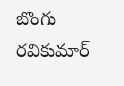బొంగు రవికుమార్‌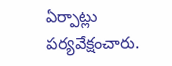ఏర్పాట్లు పర్యవేక్షంచారు.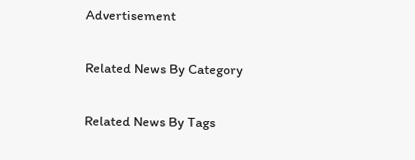Advertisement

Related News By Category

Related News By Tags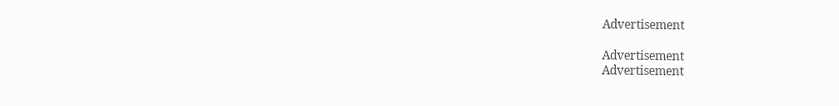Advertisement

Advertisement
Advertisement